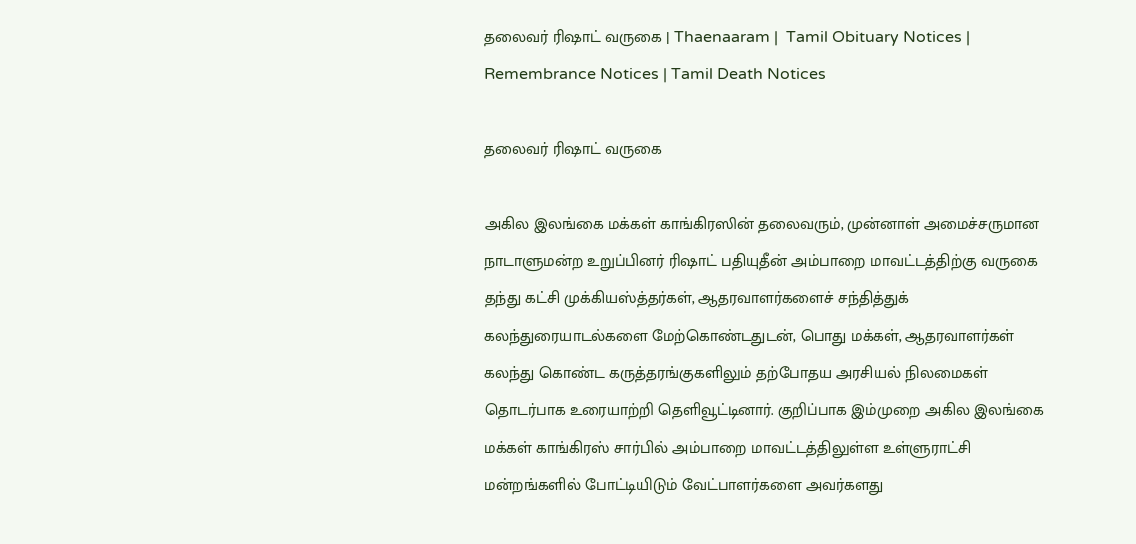தலைவர் ரிஷாட் வருகை | Thaenaaram |  Tamil Obituary Notices | Remembrance Notices | Tamil Death Notices

தலைவர் ரிஷாட் வருகை

அகில இலங்கை மக்கள் காங்கிரஸின் தலைவரும், முன்னாள் அமைச்சருமான நாடாளுமன்ற உறுப்பினர் ரிஷாட் பதியுதீன் அம்பாறை மாவட்டத்திற்கு வருகை தந்து கட்சி முக்கியஸ்த்தர்கள், ஆதரவாளர்களைச் சந்தித்துக் கலந்துரையாடல்களை மேற்கொண்டதுடன், பொது மக்கள், ஆதரவாளர்கள் கலந்து கொண்ட கருத்தரங்குகளிலும் தற்போதய அரசியல் நிலமைகள் தொடர்பாக உரையாற்றி தெளிவூட்டினார். குறிப்பாக இம்முறை அகில இலங்கை மக்கள் காங்கிரஸ் சார்பில் அம்பாறை மாவட்டத்திலுள்ள உள்ளுராட்சி மன்றங்களில் போட்டியிடும் வேட்பாளர்களை அவர்களது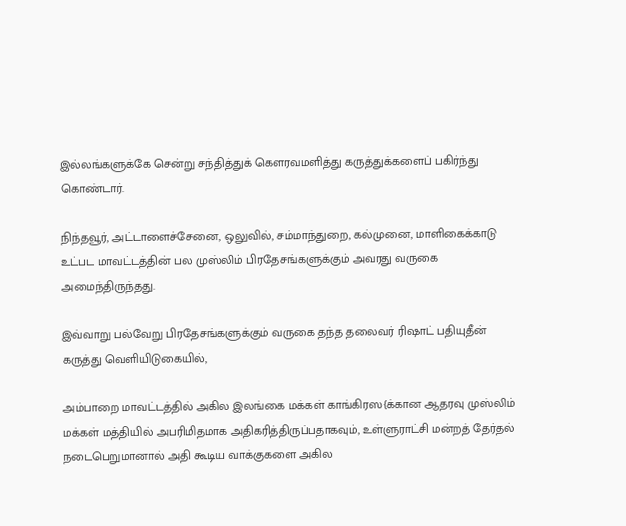இல்லங்களுக்கே சென்று சந்தித்துக் கௌரவமளித்து கருத்துக்களைப் பகிர்ந்து கொண்டார்.

நிந்தவூர், அட்டாளைச்சேனை, ஒலுவில், சம்மாந்துறை, கல்முனை, மாளிகைக்காடு உட்பட மாவட்டத்தின் பல முஸ்லிம் பிரதேசங்களுக்கும் அவரது வருகை அமைந்திருந்தது.

இவ்வாறு பல்வேறு பிரதேசங்களுக்கும் வருகை தந்த தலைவர் ரிஷாட் பதியுதீன் கருத்து வெளியிடுகையில்,

அம்பாறை மாவட்டத்தில் அகில இலங்கை மக்கள் காங்கிரஸ{க்கான ஆதரவு முஸ்லிம் மக்கள் மத்தியில் அபரிமிதமாக அதிகரித்திருப்பதாகவும், உள்ளுராட்சி மன்றத் தேர்தல் நடைபெறுமானால் அதி கூடிய வாக்குகளை அகில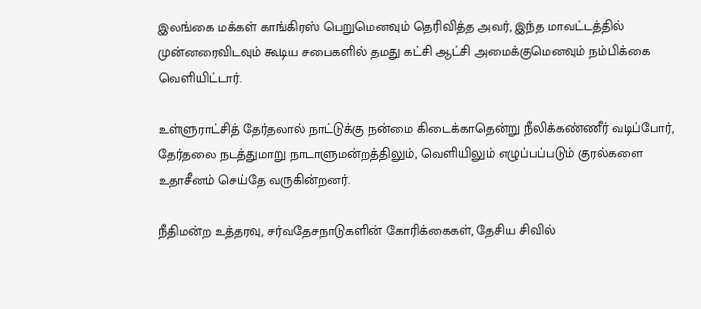இலங்கை மக்கள் காங்கிரஸ் பெறுமெனவும் தெரிவித்த அவர், இந்த மாவட்டத்தில் முன்னரைவிடவும் கூடிய சபைகளில் தமது கட்சி ஆட்சி அமைக்குமெனவும் நம்பிக்கை வெளியிட்டார்.

உள்ளுராட்சித் தேர்தலால் நாட்டுக்கு நன்மை கிடைக்காதென்று நீலிக்கண்ணீர் வடிப்போர், தேர்தலை நடத்துமாறு நாடாளுமன்றத்திலும், வெளியிலும் எழுப்பப்படும் குரல்களை உதாசீனம் செய்தே வருகின்றனர்.

நீதிமன்ற உத்தரவு, சர்வதேசநாடுகளின் கோரிக்கைகள், தேசிய சிவில்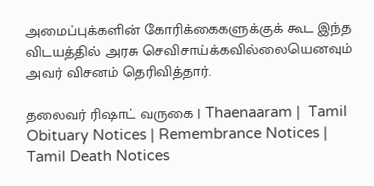அமைப்புக்களின் கோரிக்கைகளுக்குக் கூட இந்த விடயத்தில் அரசு செவிசாய்க்கவில்லையெனவும் அவர் விசனம் தெரிவித்தார்.

தலைவர் ரிஷாட் வருகை | Thaenaaram |  Tamil Obituary Notices | Remembrance Notices | Tamil Death Notices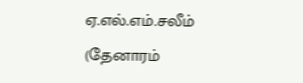ஏ.எல்.எம்.சலீம் (தேனாரம்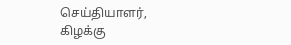செய்தியாளர், கிழக்கு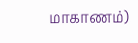மாகாணம்)